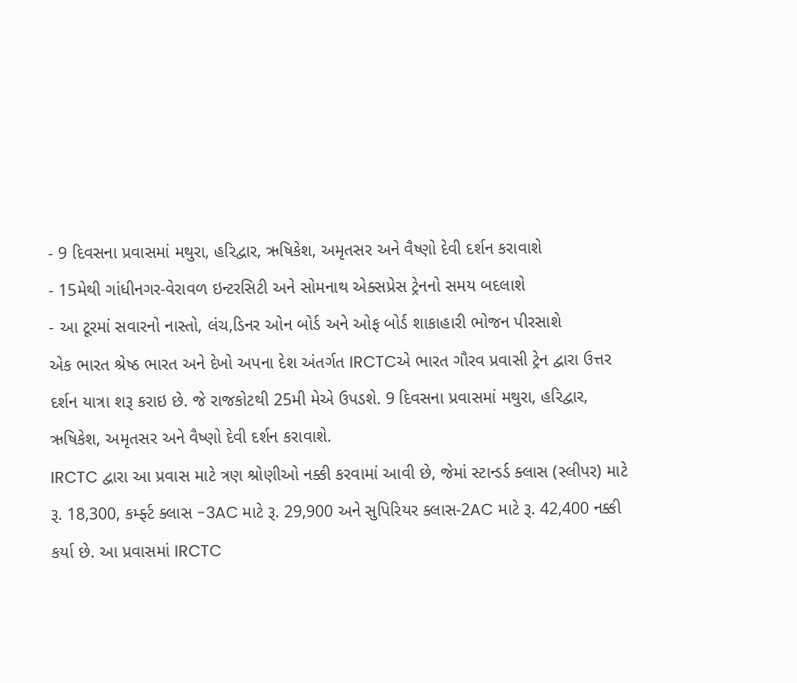- 9 દિવસના પ્રવાસમાં મથુરા, હરિદ્વાર, ઋષિકેશ, અમૃતસર અને વૈષ્ણો દેવી દર્શન કરાવાશે
- 15મેથી ગાંધીનગર-વેરાવળ ઇન્ટરસિટી અને સોમનાથ એક્સપ્રેસ ટ્રેનનો સમય બદલાશે
- આ ટૂરમાં સવારનો નાસ્તો, લંચ,ડિનર ઓન બોર્ડ અને ઓફ બોર્ડ શાકાહારી ભોજન પીરસાશે
એક ભારત શ્રેષ્ઠ ભારત અને દેખો અપના દેશ અંતર્ગત IRCTCએ ભારત ગૌરવ પ્રવાસી ટ્રેન દ્વારા ઉત્તર દર્શન યાત્રા શરૂ કરાઇ છે. જે રાજકોટથી 25મી મેએ ઉપડશે. 9 દિવસના પ્રવાસમાં મથુરા, હરિદ્વાર, ઋષિકેશ, અમૃતસર અને વૈષ્ણો દેવી દર્શન કરાવાશે.
IRCTC દ્વારા આ પ્રવાસ માટે ત્રણ શ્રોણીઓ નક્કી કરવામાં આવી છે, જેમાં સ્ટાન્ડર્ડ ક્લાસ (સ્લીપર) માટે રૂ. 18,300, કર્મ્ફ્ટ ક્લાસ -3AC માટે રૂ. 29,900 અને સુપિરિયર ક્લાસ-2AC માટે રૂ. 42,400 નક્કી કર્યા છે. આ પ્રવાસમાં IRCTC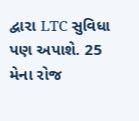દ્વારા LTC સુવિધા પણ અપાશે. 25 મેના રોજ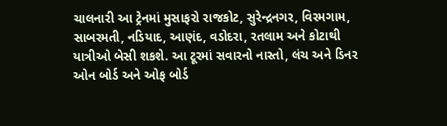ચાલનારી આ ટ્રેનમાં મુસાફરો રાજકોટ, સુરેન્દ્રનગર, વિરમગામ, સાબરમતી, નડિયાદ, આણંદ, વડોદરા, રતલામ અને કોટાથી યાત્રીઓ બેસી શકશે. આ ટૂરમાં સવારનો નાસ્તો, લંચ અને ડિનર ઓન બોર્ડ અને ઓફ બોર્ડ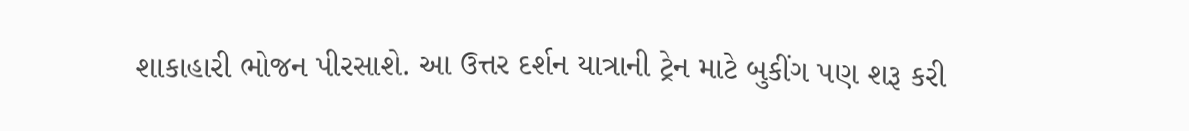શાકાહારી ભોજન પીરસાશે. આ ઉત્તર દર્શન યાત્રાની ટ્રેન માટે બુકીંગ પણ શરૂ કરી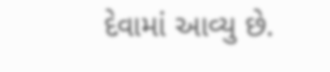દેવામાં આવ્યુ છે.